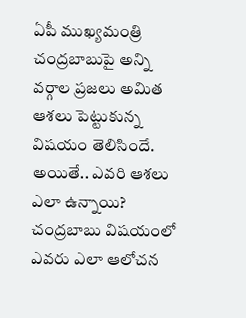ఏపీ ముఖ్యమంత్రి చంద్రబాబుపై అన్ని వర్గాల ప్రజలు అమిత ఆశలు పెట్టుకున్న విషయం తెలిసిందే. అయితే.. ఎవరి ఆశలు ఎలా ఉన్నాయి? చంద్రబాబు విషయంలో ఎవరు ఎలా ఆలోచన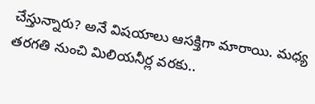చేస్తున్నారు? అనే విషయాలు ఆసక్తిగా మారాయి. మధ్య తరగతి నుంచి మిలియనీర్ల వరకు..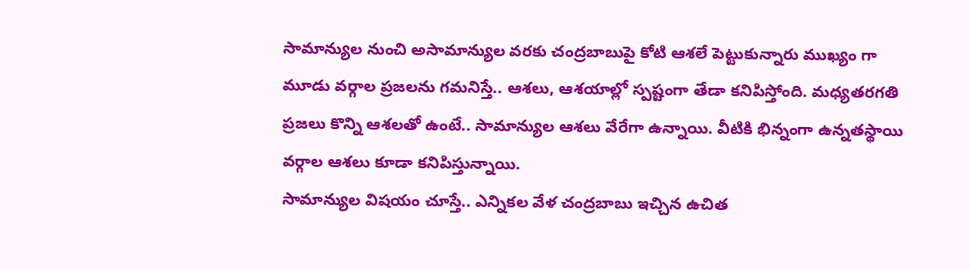సామాన్యుల నుంచి అసామాన్యుల వరకు చంద్రబాబుపై కోటి ఆశలే పెట్టుకున్నారు ముఖ్యం గా మూడు వర్గాల ప్రజలను గమనిస్తే.. ఆశలు, ఆశయాల్లో స్పష్టంగా తేడా కనిపిస్తోంది. మధ్యతరగతి ప్రజలు కొన్ని ఆశలతో ఉంటే.. సామాన్యుల ఆశలు వేరేగా ఉన్నాయి. వీటికి భిన్నంగా ఉన్నతస్థాయి వర్గాల ఆశలు కూడా కనిపిస్తున్నాయి.
సామాన్యుల విషయం చూస్తే.. ఎన్నికల వేళ చంద్రబాబు ఇచ్చిన ఉచిత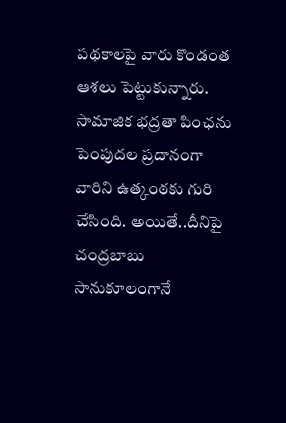పథకాలపై వారు కొండంత ఆశలు పెట్టుకున్నారు. సామాజిక భద్రతా పింఛను పెంపుదల ప్రదానంగా వారిని ఉత్కంఠకు గురి చేసింది. అయితే..దీనిపై చంద్రబాబు సానుకూలంగానే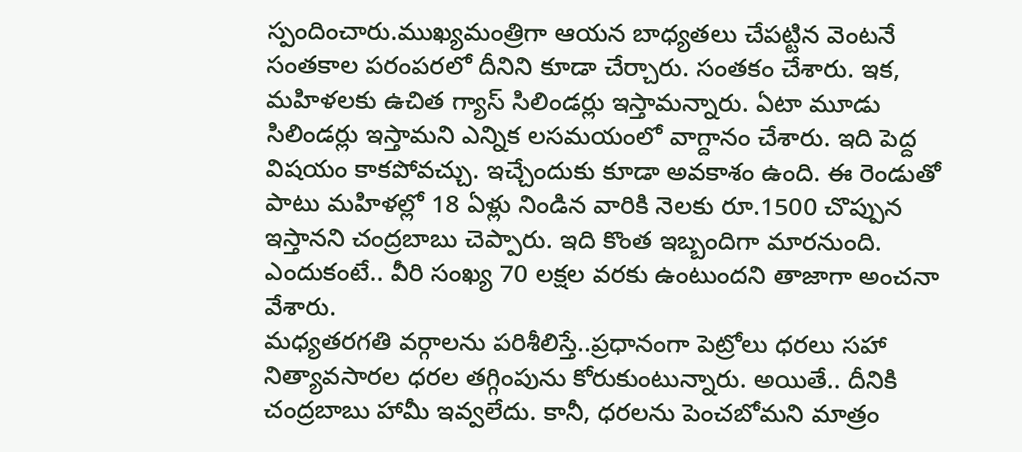స్పందించారు.ముఖ్యమంత్రిగా ఆయన బాధ్యతలు చేపట్టిన వెంటనే సంతకాల పరంపరలో దీనిని కూడా చేర్చారు. సంతకం చేశారు. ఇక, మహిళలకు ఉచిత గ్యాస్ సిలిండర్లు ఇస్తామన్నారు. ఏటా మూడు సిలిండర్లు ఇస్తామని ఎన్నిక లసమయంలో వాగ్దానం చేశారు. ఇది పెద్ద విషయం కాకపోవచ్చు. ఇచ్చేందుకు కూడా అవకాశం ఉంది. ఈ రెండుతో పాటు మహిళల్లో 18 ఏళ్లు నిండిన వారికి నెలకు రూ.1500 చొప్పున ఇస్తానని చంద్రబాబు చెప్పారు. ఇది కొంత ఇబ్బందిగా మారనుంది. ఎందుకంటే.. వీరి సంఖ్య 70 లక్షల వరకు ఉంటుందని తాజాగా అంచనా వేశారు.
మధ్యతరగతి వర్గాలను పరిశీలిస్తే..ప్రధానంగా పెట్రోలు ధరలు సహా నిత్యావసారల ధరల తగ్గింపును కోరుకుంటున్నారు. అయితే.. దీనికి చంద్రబాబు హామీ ఇవ్వలేదు. కానీ, ధరలను పెంచబోమని మాత్రం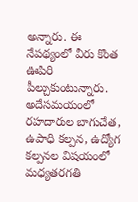అన్నారు. ఈ నేపథ్యంలో వీరు కొంత ఊపిరి పీల్చుకుంటున్నారు. అదేసమయంలో రహదారుల బాగుచేత, ఉపాధి కల్పన, ఉద్యోగ కల్పనల విషయంలో మధ్యతరగతి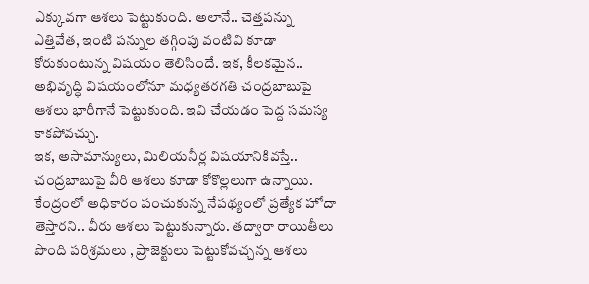ఎక్కువగా ఆశలు పెట్టుకుంది. అలానే.. చెత్తపన్ను ఎత్తివేత, ఇంటి పన్నుల తగ్గింపు వంటివి కూడా కోరుకుంటున్న విషయం తెలిసిందే. ఇక, కీలకమైన.. అభివృద్ధి విషయంలోనూ మధ్యతరగతి చంద్రబాబుపై ఆశలు భారీగానే పెట్టుకుంది. ఇవి చేయడం పెద్ద సమస్య కాకపోవచ్చు.
ఇక, అసామాన్యులు, మిలియనీర్ల విషయానికివస్తే.. చంద్రబాబుపై వీరి ఆశలు కూడా కోకొల్లలుగా ఉన్నాయి. కేంద్రంలో అధికారం పంచుకున్న నేపథ్యంలో ప్రత్యేక హోదా తెస్తారని.. వీరు ఆశలు పెట్టుకున్నారు. తద్వారా రాయితీలు పొంది పరిశ్రమలు , ప్రాజెక్టులు పెట్టుకోవచ్చన్న ఆశలు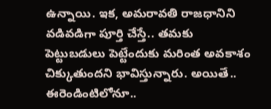ఉన్నాయి. ఇక, అమరావతి రాజధానిని వడివడిగా పూర్తి చేస్తే.. తమకు పెట్టుబడులు పెట్టేందుకు మరింత అవకాశం చిక్కుతుందని భావిస్తున్నారు. అయితే.. ఈరెండింటిలోనూ..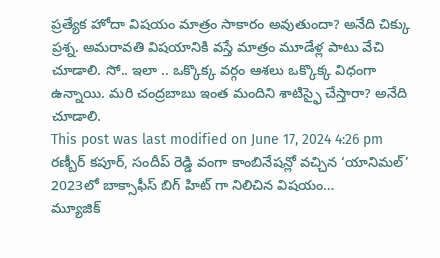ప్రత్యేక హోదా విషయం మాత్రం సాకారం అవుతుందా? అనేది చిక్కు ప్రశ్న. అమరావతి విషయానికి వస్తే మాత్రం మూడేళ్ల పాటు వేచి చూడాలి. సో.. ఇలా .. ఒక్కొక్క వర్గం ఆశలు ఒక్కొక్క విధంగా ఉన్నాయి. మరి చంద్రబాబు ఇంత మందిని శాటిస్ఫై చేస్తారా? అనేది చూడాలి.
This post was last modified on June 17, 2024 4:26 pm
రణ్బీర్ కపూర్, సందీప్ రెడ్డి వంగా కాంబినేషన్లో వచ్చిన ‘యానిమల్’ 2023లో బాక్సాఫీస్ బిగ్ హిట్ గా నిలిచిన విషయం…
మ్యూజిక్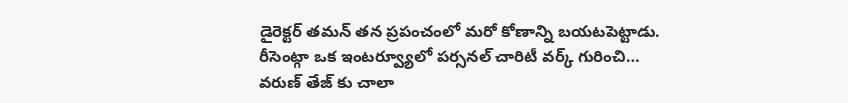డైరెక్టర్ తమన్ తన ప్రపంచంలో మరో కోణాన్ని బయటపెట్టాడు. రీసెంట్గా ఒక ఇంటర్వ్యూలో పర్సనల్ చారిటీ వర్క్ గురించి…
వరుణ్ తేజ్ కు చాలా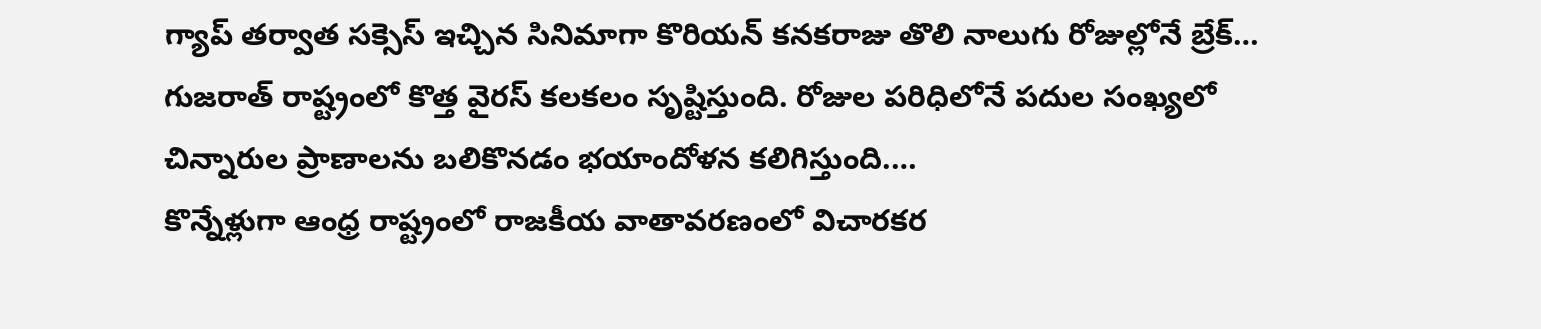గ్యాప్ తర్వాత సక్సెస్ ఇచ్చిన సినిమాగా కొరియన్ కనకరాజు తొలి నాలుగు రోజుల్లోనే బ్రేక్…
గుజరాత్ రాష్ట్రంలో కొత్త వైరస్ కలకలం సృష్టిస్తుంది. రోజుల పరిధిలోనే పదుల సంఖ్యలో చిన్నారుల ప్రాణాలను బలికొనడం భయాందోళన కలిగిస్తుంది.…
కొన్నేళ్లుగా ఆంధ్ర రాష్ట్రంలో రాజకీయ వాతావరణంలో విచారకర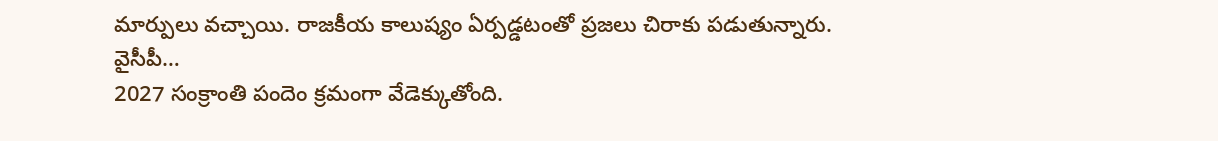మార్పులు వచ్చాయి. రాజకీయ కాలుష్యం ఏర్పడ్డటంతో ప్రజలు చిరాకు పడుతున్నారు. వైసీపీ…
2027 సంక్రాంతి పందెం క్రమంగా వేడెక్కుతోంది.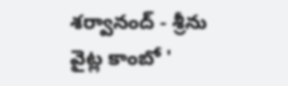శర్వానంద్ - శ్రీను వైట్ల కాంబో '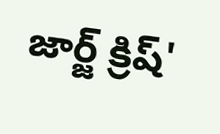జార్జ్ క్రిష్'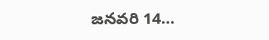జనవరి 14…